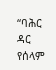“ባሕር ዳር የሰላም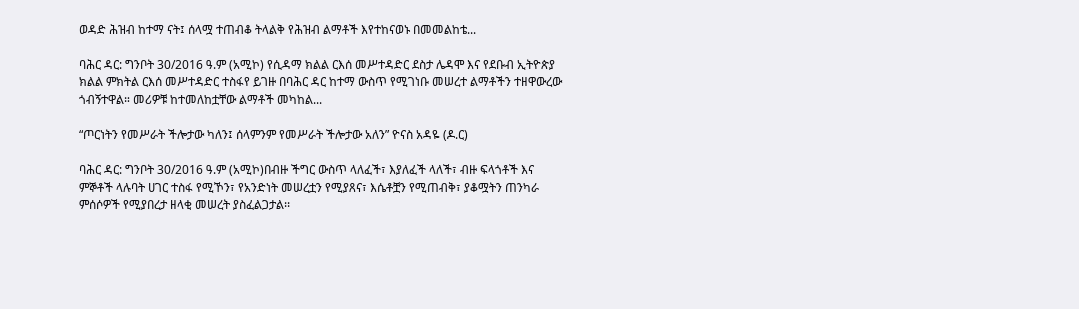ወዳድ ሕዝብ ከተማ ናት፤ ሰላሟ ተጠብቆ ትላልቅ የሕዝብ ልማቶች እየተከናወኑ በመመልከቴ...

ባሕር ዳር: ግንቦት 30/2016 ዓ.ም (አሚኮ) የሲዳማ ክልል ርእሰ መሥተዳድር ደስታ ሌዳሞ እና የደቡብ ኢትዮጵያ ክልል ምክትል ርእሰ መሥተዳድር ተስፋየ ይገዙ በባሕር ዳር ከተማ ውስጥ የሚገነቡ መሠረተ ልማቶችን ተዘዋውረው ጎብኝተዋል። መሪዎቹ ከተመለከቷቸው ልማቶች መካከል...

“ጦርነትን የመሥራት ችሎታው ካለን፤ ሰላምንም የመሥራት ችሎታው አለን” ዮናስ አዳዬ (ዶ.ር)

ባሕር ዳር: ግንቦት 30/2016 ዓ.ም (አሚኮ)በብዙ ችግር ውስጥ ላለፈች፣ እያለፈች ላለች፣ ብዙ ፍላጎቶች እና ምኞቶች ላሉባት ሀገር ተስፋ የሚኾን፣ የአንድነት መሠረቷን የሚያጸና፣ እሴቶቿን የሚጠብቅ፣ ያቆሟትን ጠንካራ ምሰሶዎች የሚያበረታ ዘላቂ መሠረት ያስፈልጋታል፡፡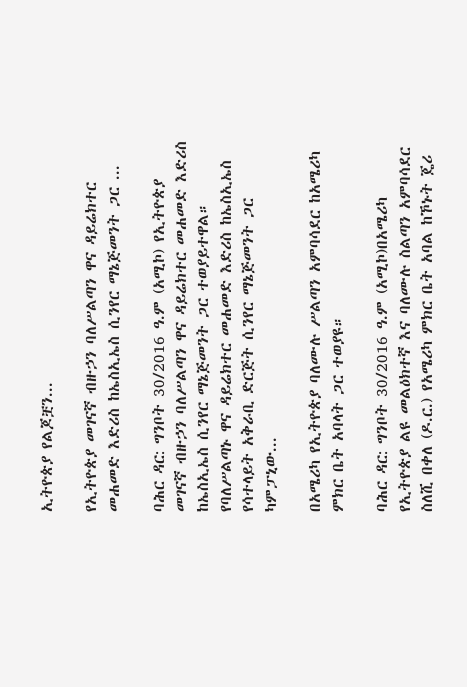ኢትዮጵያ የልጆቿን...

የኢትዮጵያ መገናኛ ብዙኃን ባለሥልጣን ዋና ዳይሬክተር መሐመድ እድሪስ ከኤስኢኤስ ሲንየር ማኔጅመንት ጋር ...

ባሕር ዳር: ግንቦት 30/2016 ዓ.ም (አሚኮ) የኢትዮጵያ መገናኛ ብዙኃን ባለሥልጣን ዋና ዳይሬክተር መሐመድ እድሪስ ከኤስኢኤስ ሲንየር ማኔጅመንት ጋር ተወያይተዋል። የባለሥልጣኑ ዋና ዳይሬክተር መሐመድ እድሪስ ከኤስኢኤስ የሳተላይት አቅራቢ ድርጅት ሲንየር ማኔጅመንት ጋር ካምፓኒው...

በአሜሪካ የኢትዮጵያ ባለሙሉ ሥልጣን አምባሳደር ከአሜሪካ ምክር ቤት አባላት ጋር ተወያዩ።

ባሕር ዳር: ግንቦት 30/2016 ዓ.ም (አሚኮ)በአሜሪካ የኢትዮጵያ ልዩ መልዕክተኛ እና ባለሙሉ ስልጣን አምባሳደር ስለሺ በቀለ (ዶ.ር.) የአሜሪካ ምክር ቤት አባል ከኾኑት ጄሪ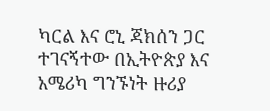ካርል እና ሮኒ ጃክሰን ጋር ተገናኝተው በኢትዮጵያ እና አሜሪካ ግንኙነት ዙሪያ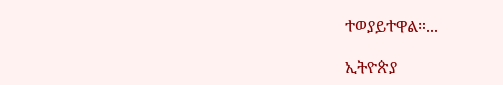ተወያይተዋል።...

ኢትዮጵያ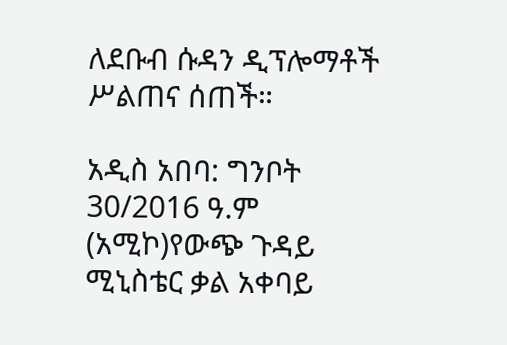ለደቡብ ሱዳን ዲፕሎማቶች ሥልጠና ሰጠች።

አዲስ አበባ: ግንቦት 30/2016 ዓ.ም (አሚኮ)የውጭ ጉዳይ ሚኒስቴር ቃል አቀባይ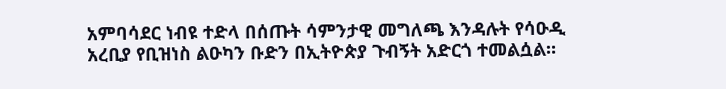አምባሳደር ነብዩ ተድላ በሰጡት ሳምንታዊ መግለጫ እንዳሉት የሳዑዲ አረቢያ የቢዝነስ ልዑካን ቡድን በኢትዮጵያ ጉብኝት አድርጎ ተመልሷል።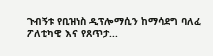ጉብኝቱ የቢዝነስ ዲፕሎማሲን ከማሳደግ ባለፈ ፖለቲካዊ እና የጸጥታ...